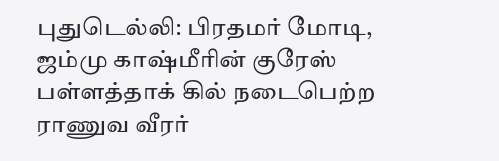புதுடெல்லி: பிரதமர் மோடி, ஜம்மு காஷ்மீரின் குரேஸ் பள்ளத்தாக் கில் நடைபெற்ற ராணுவ வீரர்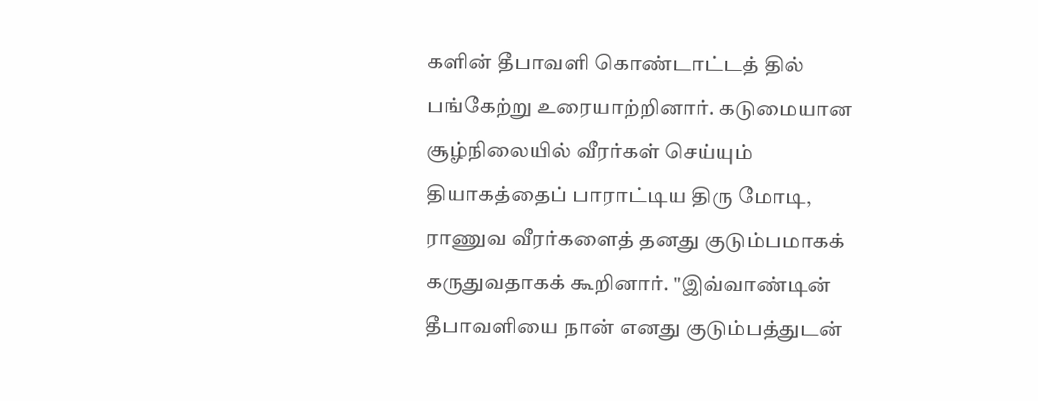களின் தீபாவளி கொண்டாட்டத் தில் பங்கேற்று உரையாற்றினார். கடுமையான சூழ்நிலையில் வீரர்கள் செய்யும் தியாகத்தைப் பாராட்டிய திரு மோடி, ராணுவ வீரர்களைத் தனது குடும்பமாகக் கருதுவதாகக் கூறினார். "இவ்வாண்டின் தீபாவளியை நான் எனது குடும்பத்துடன்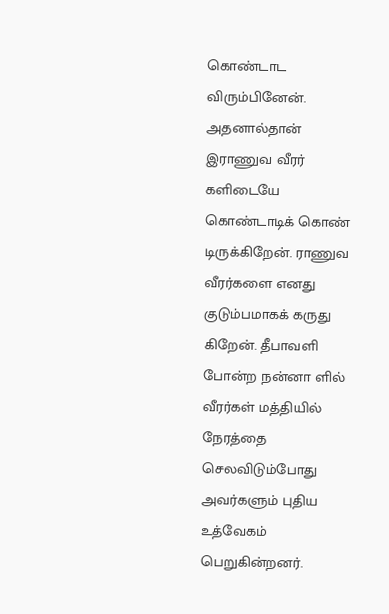கொண்டாட விரும்பினேன். அதனால்தான் இராணுவ வீரர் களிடையே கொண்டாடிக் கொண் டிருக்கிறேன். ராணுவ வீரர்களை எனது குடும்பமாகக் கருது கிறேன். தீபாவளி போன்ற நன்னா ளில் வீரர்கள் மத்தியில் நேரத்தை செலவிடும்போது அவர்களும் புதிய உத்வேகம் பெறுகின்றனர்.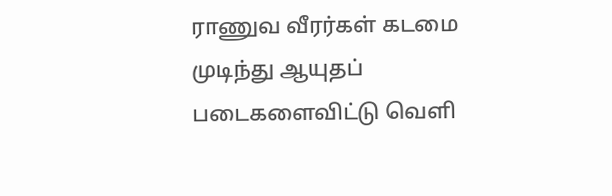ராணுவ வீரர்கள் கடமை முடிந்து ஆயுதப் படைகளைவிட்டு வெளி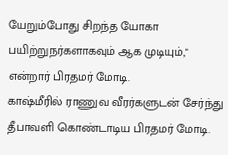யேறும்போது சிறந்த யோகா பயிற்றுநர்களாகவும் ஆக முடியும்," என்றார் பிரதமர் மோடி.
காஷ்மீரில் ராணுவ வீரர்களுடன் சேர்ந்து தீபாவளி கொண்டாடிய பிரதமர் மோடி.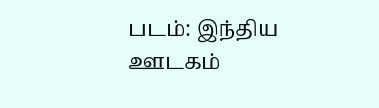படம்: இந்திய ஊடகம்